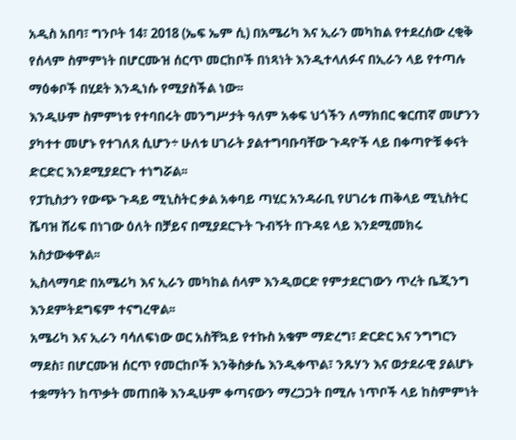አዲስ አበባ፣ ግንቦት 14፣ 2018 (ኤፍ ኤም ሲ) በአሜሪካ እና ኢራን መካከል የተደረሰው ረቂቅ የሰላም ስምምነት በሆርሙዝ ሰርጥ መርከቦች በነጻነት እንዲተላለፉና በኢራን ላይ የተጣሉ ማዕቀቦች በሂደት እንዲነሱ የሚያስችል ነው፡፡
እንዲሁም ስምምነቱ የተባበሩት መንግሥታት ዓለም አቀፍ ህጎችን ለማክበር ቁርጠኛ መሆንን ያካተተ መሆኑ የተገለጸ ሲሆን÷ ሁለቱ ሀገራት ያልተግባቡባቸው ጉዳዮች ላይ በቀጣዮቹ ቀናት ድርድር እንደሚያደርጉ ተነግሯል፡፡
የፓኪስታን የውጭ ጉዳይ ሚኒስትር ቃል አቀባይ ጣሂር አንዳራቢ የሀገሪቱ ጠቅላይ ሚኒስትር ሼባዝ ሸሪፍ በነገው ዕለት በቻይና በሚያደርጉት ጉብኝት በጉዳዩ ላይ እንደሚመክሩ አስታውቀዋል፡፡
ኢስላማባድ በአሜሪካ እና ኢራን መካከል ሰላም እንዲወርድ የምታደርገውን ጥረት ቤጂንግ እንደምትደግፍም ተናግረዋል፡፡
አሜሪካ እና ኢራን ባሳለፍነው ወር አስቸኳይ የተኩስ አቁም ማድረግ፣ ድርድር እና ንግግርን ማደስ፣ በሆርሙዝ ሰርጥ የመርከቦች እንቅስቃሴ እንዲቀጥል፣ ንጹሃን እና ወታደራዊ ያልሆኑ ተቋማትን ከጥቃት መጠበቅ እንዲሁም ቀጣናውን ማረጋጋት በሚሉ ነጥቦች ላይ ከስምምነት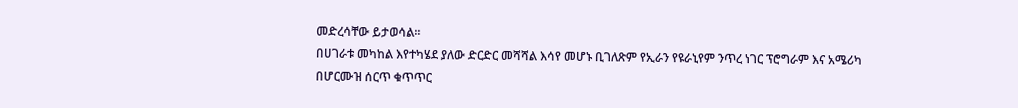መድረሳቸው ይታወሳል፡፡
በሀገራቱ መካከል እየተካሄደ ያለው ድርድር መሻሻል እሳየ መሆኑ ቢገለጽም የኢራን የዩራኒየም ንጥረ ነገር ፕሮግራም እና አሜሪካ በሆርሙዝ ሰርጥ ቁጥጥር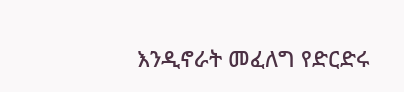እንዲኖራት መፈለግ የድርድሩ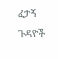ፈታኝ ጉዳዮች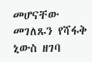መሆናቸው መገለጹን የሻፋቅ ኒውስ ዘገባ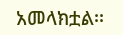አመላክቷል፡፡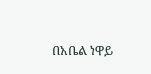በአቤል ነዋይ